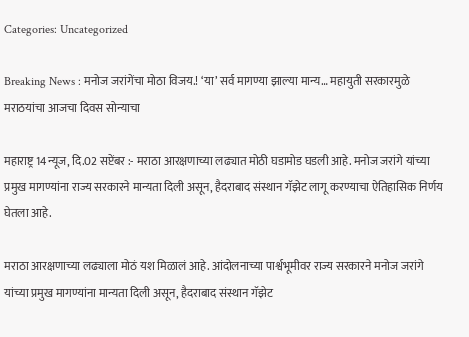Categories: Uncategorized

Breaking News : मनोज जरांगेंचा मोठा विजय.! ‘या’ सर्व मागण्या झाल्या मान्य… महायुती सरकारमुळे मराठयांचा आजचा दिवस सोन्याचा

महाराष्ट्र 14न्यूज, दि.02 सप्टेंबर :- मराठा आरक्षणाच्या लढ्यात मोठी घडामोड घडली आहे. मनोज जरांगे यांच्या प्रमुख मागण्यांना राज्य सरकारने मान्यता दिली असून, हैदराबाद संस्थान गॅझेट लागू करण्याचा ऐतिहासिक निर्णय घेतला आहे.

मराठा आरक्षणाच्या लढ्याला मोठं यश मिळालं आहे. आंदोलनाच्या पार्श्वभूमीवर राज्य सरकारने मनोज जरांगे यांच्या प्रमुख मागण्यांना मान्यता दिली असून, हैदराबाद संस्थान गॅझेट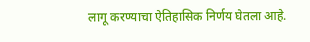लागू करण्याचा ऐतिहासिक निर्णय घेतला आहे.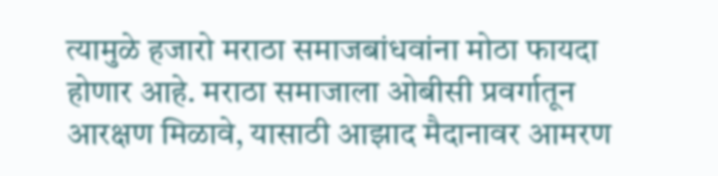त्यामुळे हजारो मराठा समाजबांधवांना मोठा फायदा होणार आहे. मराठा समाजाला ओबीसी प्रवर्गातून आरक्षण मिळावे, यासाठी आझाद मैदानावर आमरण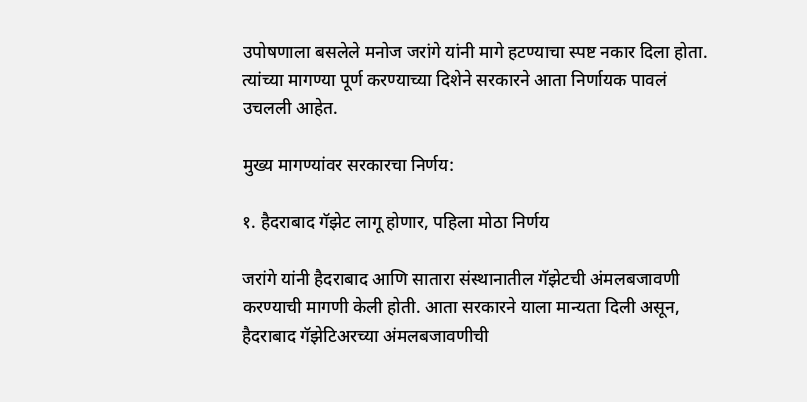उपोषणाला बसलेले मनोज जरांगे यांनी मागे हटण्याचा स्पष्ट नकार दिला होता. त्यांच्या मागण्या पूर्ण करण्याच्या दिशेने सरकारने आता निर्णायक पावलं उचलली आहेत.

मुख्य मागण्यांवर सरकारचा निर्णय:

१. हैदराबाद गॅझेट लागू होणार, पहिला मोठा निर्णय

जरांगे यांनी हैदराबाद आणि सातारा संस्थानातील गॅझेटची अंमलबजावणी करण्याची मागणी केली होती. आता सरकारने याला मान्यता दिली असून, हैदराबाद गॅझेटिअरच्या अंमलबजावणीची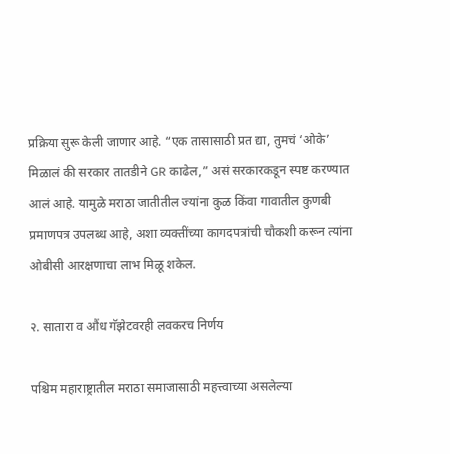प्रक्रिया सुरू केली जाणार आहे. “एक तासासाठी प्रत द्या, तुमचं ‘ओके’ मिळालं की सरकार तातडीने GR काढेल,” असं सरकारकडून स्पष्ट करण्यात आलं आहे. यामुळे मराठा जातीतील ज्यांना कुळ किंवा गावातील कुणबी प्रमाणपत्र उपलब्ध आहे, अशा व्यक्तींच्या कागदपत्रांची चौकशी करून त्यांना ओबीसी आरक्षणाचा लाभ मिळू शकेल.

२. सातारा व औंध गॅझेटवरही लवकरच निर्णय

पश्चिम महाराष्ट्रातील मराठा समाजासाठी महत्त्वाच्या असलेल्या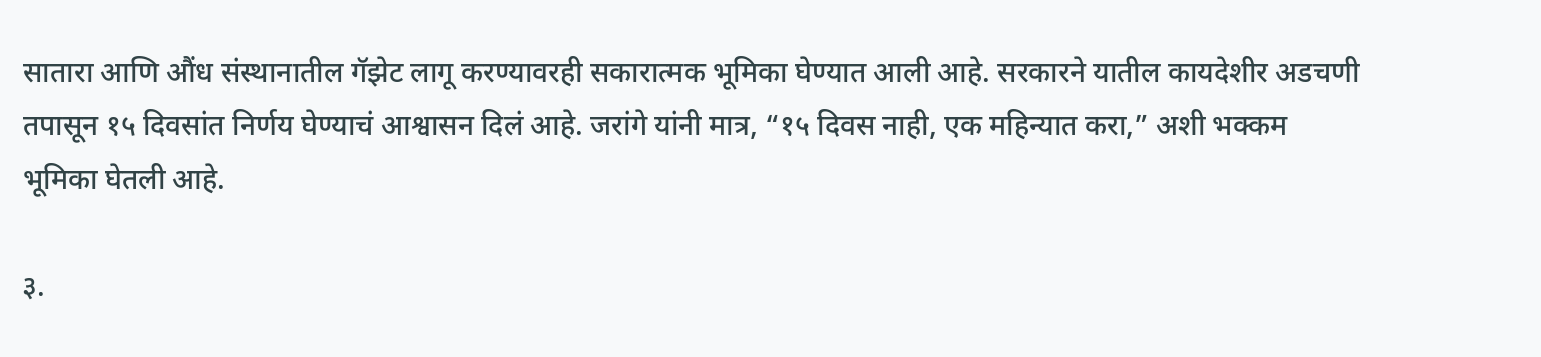सातारा आणि औंध संस्थानातील गॅझेट लागू करण्यावरही सकारात्मक भूमिका घेण्यात आली आहे. सरकारने यातील कायदेशीर अडचणी तपासून १५ दिवसांत निर्णय घेण्याचं आश्वासन दिलं आहे. जरांगे यांनी मात्र, “१५ दिवस नाही, एक महिन्यात करा,” अशी भक्कम भूमिका घेतली आहे.

३.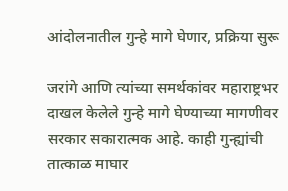आंदोलनातील गुन्हे मागे घेणार, प्रक्रिया सुरू

जरांगे आणि त्यांच्या समर्थकांवर महाराष्ट्रभर दाखल केलेले गुन्हे मागे घेण्याच्या मागणीवर सरकार सकारात्मक आहे. काही गुन्ह्यांची तात्काळ माघार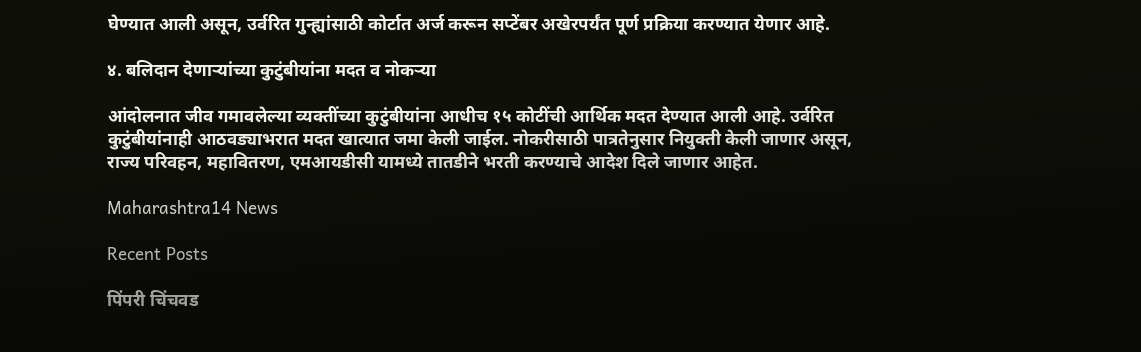घेण्यात आली असून, उर्वरित गुन्ह्यांसाठी कोर्टात अर्ज करून सप्टेंबर अखेरपर्यंत पूर्ण प्रक्रिया करण्यात येणार आहे.

४. बलिदान देणाऱ्यांच्या कुटुंबीयांना मदत व नोकऱ्या

आंदोलनात जीव गमावलेल्या व्यक्तींच्या कुटुंबीयांना आधीच १५ कोटींची आर्थिक मदत देण्यात आली आहे. उर्वरित कुटुंबीयांनाही आठवड्याभरात मदत खात्यात जमा केली जाईल. नोकरीसाठी पात्रतेनुसार नियुक्ती केली जाणार असून, राज्य परिवहन, महावितरण, एमआयडीसी यामध्ये तातडीने भरती करण्याचे आदेश दिले जाणार आहेत.

Maharashtra14 News

Recent Posts

पिंपरी चिंचवड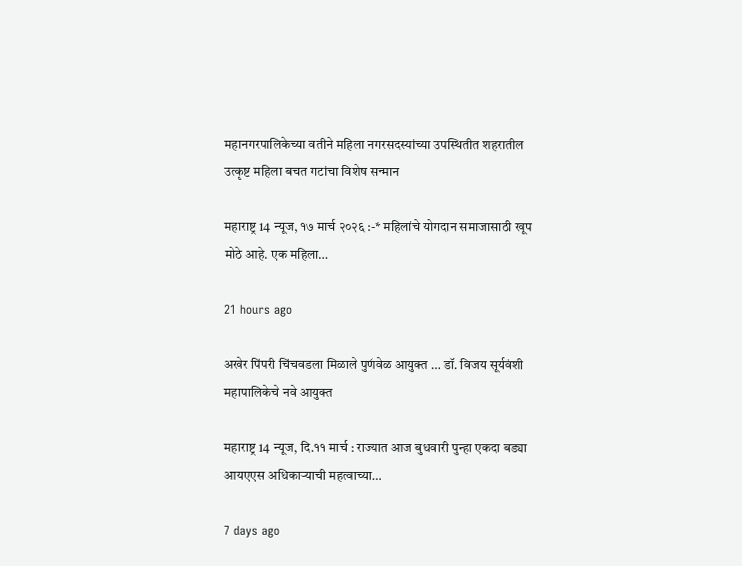महानगरपालिकेच्या वतीने महिला नगरसदस्यांच्या उपस्थितीत शहरातील उत्कृष्ट महिला बचत गटांचा विशेष सन्मान

महाराष्ट्र 14 न्यूज, १७ मार्च २०२६ :-* महिलांचे योगदान समाजासाठी खूप मोठे आहे. एक महिला…

21 hours ago

अखेर पिंपरी चिंचवडला मिळाले पुण॔वेळ आयुक्त … डॉ. विजय सूर्यवंशी महापालिकेचे नवे आयुक्त

महाराष्ट्र 14 न्यूज, दि.११ मार्च : राज्यात आज बुधवारी पुन्हा एकदा बड्या आयएएस अधिकाऱ्याची महत्वाच्या…

7 days ago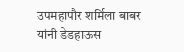उपमहापौर शर्मिला बाबर यांनी डेडहाऊस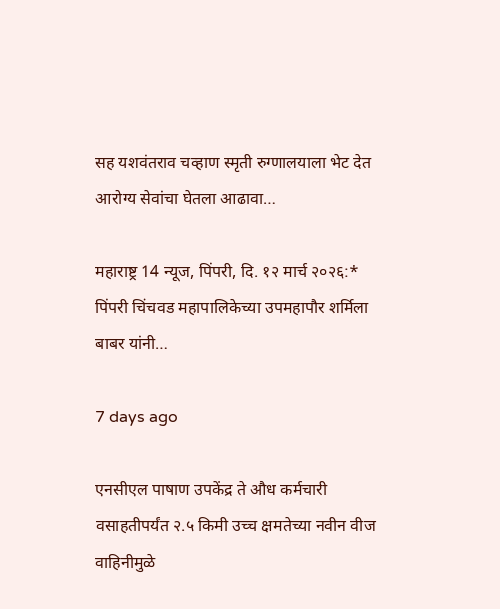सह यशवंतराव चव्हाण स्मृती रुग्णालयाला भेट देत आरोग्य सेवांचा घेतला आढावा…

महाराष्ट्र 14 न्यूज, पिंपरी, दि. १२ मार्च २०२६:* पिंपरी चिंचवड महापालिकेच्या उपमहापौर शर्मिला बाबर यांनी…

7 days ago

एनसीएल पाषाण उपकेंद्र ते औध कर्मचारी वसाहतीपर्यंत २.५ किमी उच्च क्षमतेच्या नवीन वीज वाहिनीमुळे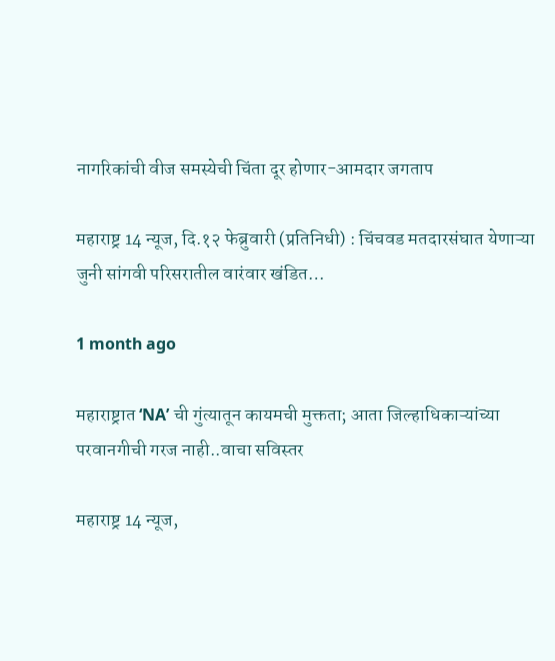नागरिकांची वीज समस्येची चिंता दूर होणार-आमदार जगताप

महाराष्ट्र 14 न्यूज, दि.१२ फेब्रुवारी (प्रतिनिधी) : चिंचवड मतदारसंघात येणाऱ्या जुनी सांगवी परिसरातील वारंवार खंडित…

1 month ago

महाराष्ट्रात ‘NA’ ची गुंत्यातून कायमची मुक्तता; आता जिल्हाधिकाऱ्यांच्या परवानगीची गरज नाही..वाचा सविस्तर

महाराष्ट्र 14 न्यूज,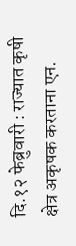दि.१२ फेब्रुवारी : राज्यात कृषी क्षेत्र अकृषक करताना एन.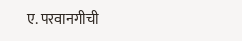ए. परवानगीची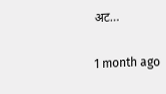अट…

1 month ago